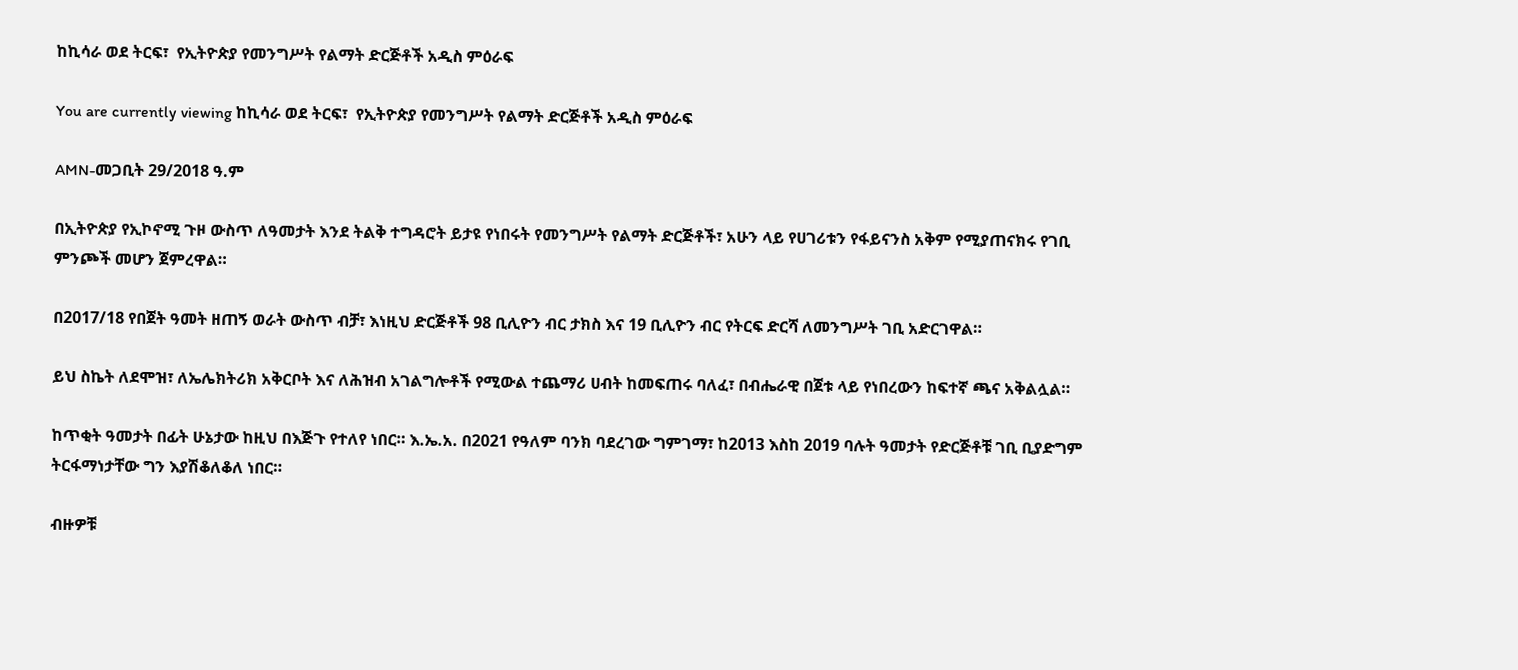ከኪሳራ ወደ ትርፍ፣  የኢትዮጵያ የመንግሥት የልማት ድርጅቶች አዲስ ምዕራፍ

You are currently viewing ከኪሳራ ወደ ትርፍ፣  የኢትዮጵያ የመንግሥት የልማት ድርጅቶች አዲስ ምዕራፍ

AMN-መጋቢት 29/2018 ዓ.ም

በኢትዮጵያ የኢኮኖሚ ጉዞ ውስጥ ለዓመታት እንደ ትልቅ ተግዳሮት ይታዩ የነበሩት የመንግሥት የልማት ድርጅቶች፣ አሁን ላይ የሀገሪቱን የፋይናንስ አቅም የሚያጠናክሩ የገቢ ምንጮች መሆን ጀምረዋል።

በ2017/18 የበጀት ዓመት ዘጠኝ ወራት ውስጥ ብቻ፣ እነዚህ ድርጅቶች 98 ቢሊዮን ብር ታክስ እና 19 ቢሊዮን ብር የትርፍ ድርሻ ለመንግሥት ገቢ አድርገዋል።

ይህ ስኬት ለደሞዝ፣ ለኤሌክትሪክ አቅርቦት እና ለሕዝብ አገልግሎቶች የሚውል ተጨማሪ ሀብት ከመፍጠሩ ባለፈ፣ በብሔራዊ በጀቱ ላይ የነበረውን ከፍተኛ ጫና አቅልሏል።

ከጥቂት ዓመታት በፊት ሁኔታው ከዚህ በእጅጉ የተለየ ነበር። እ.ኤ.አ. በ2021 የዓለም ባንክ ባደረገው ግምገማ፣ ከ2013 እስከ 2019 ባሉት ዓመታት የድርጅቶቹ ገቢ ቢያድግም ትርፋማነታቸው ግን እያሽቆለቆለ ነበር።

ብዙዎቹ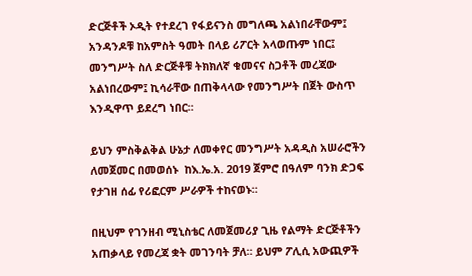ድርጅቶች ኦዲት የተደረገ የፋይናንስ መግለጫ አልነበራቸውም፤ አንዳንዶቹ ከአምስት ዓመት በላይ ሪፖርት አላወጡም ነበር፤ መንግሥት ስለ ድርጅቶቹ ትክክለኛ ቁመናና ስጋቶች መረጃው አልነበረውም፤ ኪሳራቸው በጠቅላላው የመንግሥት በጀት ውስጥ እንዲዋጥ ይደረግ ነበር።

ይህን ምስቅልቅል ሁኔታ ለመቀየር መንግሥት አዳዲስ አሠራሮችን ለመጀመር በመወሰኑ  ከእ.ኤ.አ. 2019 ጀምሮ በዓለም ባንክ ድጋፍ የታገዘ ሰፊ የሪፎርም ሥራዎች ተከናወኑ።

በዚህም የገንዘብ ሚኒስቴር ለመጀመሪያ ጊዜ የልማት ድርጅቶችን አጠቃላይ የመረጃ ቋት መገንባት ቻለ። ይህም ፖሊሲ አውጪዎች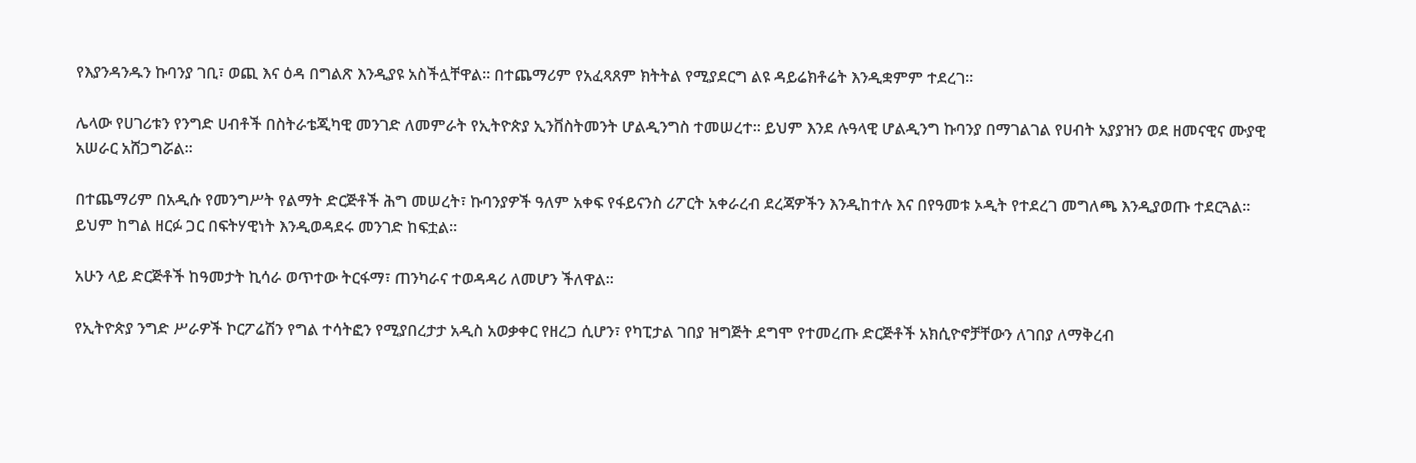የእያንዳንዱን ኩባንያ ገቢ፣ ወጪ እና ዕዳ በግልጽ እንዲያዩ አስችሏቸዋል። በተጨማሪም የአፈጻጸም ክትትል የሚያደርግ ልዩ ዳይሬክቶሬት እንዲቋምም ተደረገ፡፡

ሌላው የሀገሪቱን የንግድ ሀብቶች በስትራቴጂካዊ መንገድ ለመምራት የኢትዮጵያ ኢንቨስትመንት ሆልዲንግስ ተመሠረተ። ይህም እንደ ሉዓላዊ ሆልዲንግ ኩባንያ በማገልገል የሀብት አያያዝን ወደ ዘመናዊና ሙያዊ አሠራር አሸጋግሯል።

በተጨማሪም በአዲሱ የመንግሥት የልማት ድርጅቶች ሕግ መሠረት፣ ኩባንያዎች ዓለም አቀፍ የፋይናንስ ሪፖርት አቀራረብ ደረጃዎችን እንዲከተሉ እና በየዓመቱ ኦዲት የተደረገ መግለጫ እንዲያወጡ ተደርጓል። ይህም ከግል ዘርፉ ጋር በፍትሃዊነት እንዲወዳደሩ መንገድ ከፍቷል።

አሁን ላይ ድርጅቶች ከዓመታት ኪሳራ ወጥተው ትርፋማ፣ ጠንካራና ተወዳዳሪ ለመሆን ችለዋል፡፡

የኢትዮጵያ ንግድ ሥራዎች ኮርፖሬሽን የግል ተሳትፎን የሚያበረታታ አዲስ አወቃቀር የዘረጋ ሲሆን፣ የካፒታል ገበያ ዝግጅት ደግሞ የተመረጡ ድርጅቶች አክሲዮኖቻቸውን ለገበያ ለማቅረብ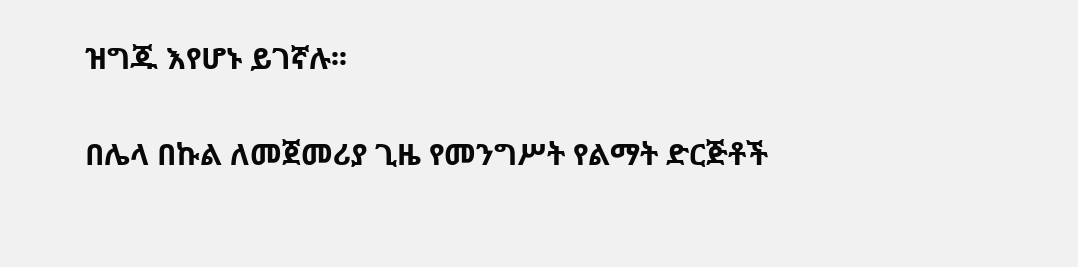ዝግጁ እየሆኑ ይገኛሉ፡፡

በሌላ በኩል ለመጀመሪያ ጊዜ የመንግሥት የልማት ድርጅቶች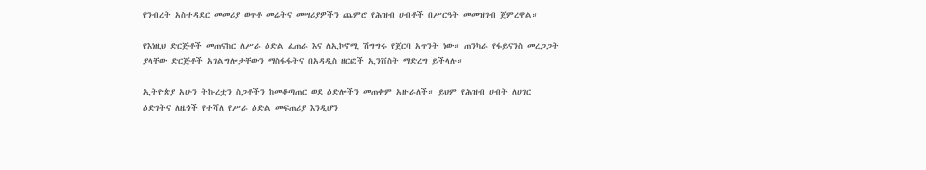የንብረት አስተዳደር መመሪያ ወጥቶ መሬትና መሣሪያዎችን ጨምሮ የሕዝብ ሀብቶች በሥርዓት መመዝገብ ጀምረዋል።

የእነዚህ ድርጅቶች መጠናከር ለሥራ ዕድል ፈጠራ እና ለኢኮኖሚ ሽግግሩ የጀርባ አጥንት ነው። ጠንካራ የፋይናንስ መረጋጋት ያላቸው ድርጅቶች አገልግሎታቸውን ማስፋፋትና በአዳዲስ ዘርፎች ኢንቨስት ማድረግ ይችላሉ።

ኢትዮጵያ አሁን ትኩረቷን ስጋቶችን ከመቆጣጠር ወደ ዕድሎችን መጠቀም አዙራለች። ይህም የሕዝብ ሀብት ለሀገር ዕድገትና ለዜጎች የተሻለ የሥራ ዕድል መፍጠሪያ እንዲሆን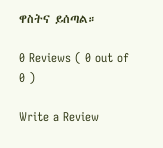ዋስትና ይሰጣል።

0 Reviews ( 0 out of 0 )

Write a Review